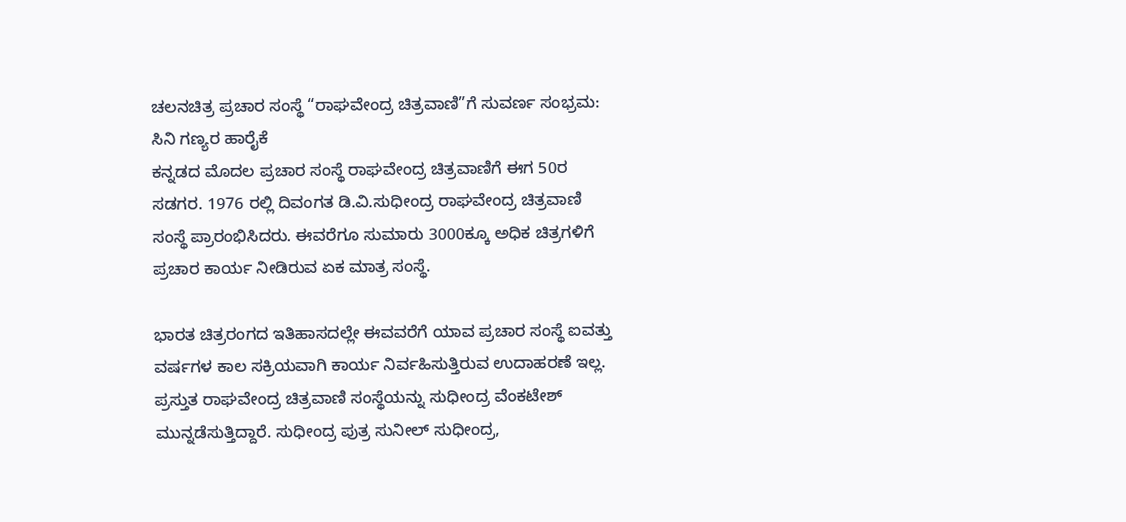ಚಲನಚಿತ್ರ ಪ್ರಚಾರ ಸಂಸ್ಥೆ “ರಾಘವೇಂದ್ರ ಚಿತ್ರವಾಣಿ”ಗೆ ಸುವರ್ಣ ಸಂಭ್ರಮ: ಸಿನಿ ಗಣ್ಯರ ಹಾರೈಕೆ
ಕನ್ನಡದ ಮೊದಲ ಪ್ರಚಾರ ಸಂಸ್ಥೆ ರಾಘವೇಂದ್ರ ಚಿತ್ರವಾಣಿಗೆ ಈಗ 50ರ ಸಡಗರ. 1976 ರಲ್ಲಿ ದಿವಂಗತ ಡಿ.ವಿ.ಸುಧೀಂದ್ರ ರಾಘವೇಂದ್ರ ಚಿತ್ರವಾಣಿ ಸಂಸ್ಥೆ ಪ್ರಾರಂಭಿಸಿದರು. ಈವರೆಗೂ ಸುಮಾರು 3000ಕ್ಕೂ ಅಧಿಕ ಚಿತ್ರಗಳಿಗೆ ಪ್ರಚಾರ ಕಾರ್ಯ ನೀಡಿರುವ ಏಕ ಮಾತ್ರ ಸಂಸ್ಥೆ.

ಭಾರತ ಚಿತ್ರರಂಗದ ಇತಿಹಾಸದಲ್ಲೇ ಈವವರೆಗೆ ಯಾವ ಪ್ರಚಾರ ಸಂಸ್ಥೆ ಐವತ್ತು ವರ್ಷಗಳ ಕಾಲ ಸಕ್ರಿಯವಾಗಿ ಕಾರ್ಯ ನಿರ್ವಹಿಸುತ್ತಿರುವ ಉದಾಹರಣೆ ಇಲ್ಲ. ಪ್ರಸ್ತುತ ರಾಘವೇಂದ್ರ ಚಿತ್ರವಾಣಿ ಸಂಸ್ಥೆಯನ್ನು ಸುಧೀಂದ್ರ ವೆಂಕಟೇಶ್ ಮುನ್ನಡೆಸುತ್ತಿದ್ದಾರೆ. ಸುಧೀಂದ್ರ ಪುತ್ರ ಸುನೀಲ್ ಸುಧೀಂದ್ರ,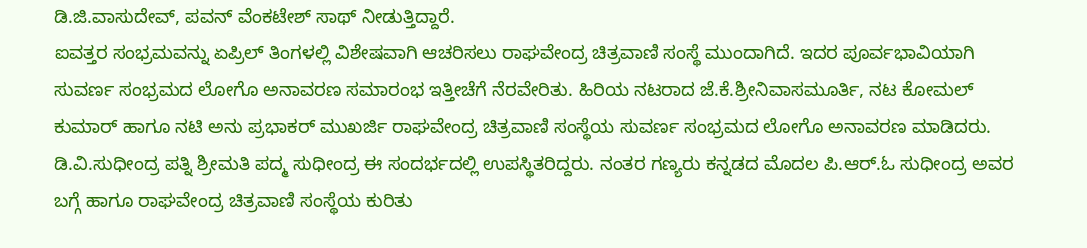ಡಿ.ಜಿ.ವಾಸುದೇವ್, ಪವನ್ ವೆಂಕಟೇಶ್ ಸಾಥ್ ನೀಡುತ್ತಿದ್ದಾರೆ.
ಐವತ್ತರ ಸಂಭ್ರಮವನ್ನು ಏಪ್ರಿಲ್ ತಿಂಗಳಲ್ಲಿ ವಿಶೇಷವಾಗಿ ಆಚರಿಸಲು ರಾಘವೇಂದ್ರ ಚಿತ್ರವಾಣಿ ಸಂಸ್ಥೆ ಮುಂದಾಗಿದೆ. ಇದರ ಪೂರ್ವಭಾವಿಯಾಗಿ ಸುವರ್ಣ ಸಂಭ್ರಮದ ಲೋಗೊ ಅನಾವರಣ ಸಮಾರಂಭ ಇತ್ತೀಚೆಗೆ ನೆರವೇರಿತು. ಹಿರಿಯ ನಟರಾದ ಜೆ.ಕೆ.ಶ್ರೀನಿವಾಸಮೂರ್ತಿ, ನಟ ಕೋಮಲ್ ಕುಮಾರ್ ಹಾಗೂ ನಟಿ ಅನು ಪ್ರಭಾಕರ್ ಮುಖರ್ಜಿ ರಾಘವೇಂದ್ರ ಚಿತ್ರವಾಣಿ ಸಂಸ್ಥೆಯ ಸುವರ್ಣ ಸಂಭ್ರಮದ ಲೋಗೊ ಅನಾವರಣ ಮಾಡಿದರು.
ಡಿ.ವಿ.ಸುಧೀಂದ್ರ ಪತ್ನಿ ಶ್ರೀಮತಿ ಪದ್ಮ ಸುಧೀಂದ್ರ ಈ ಸಂದರ್ಭದಲ್ಲಿ ಉಪಸ್ಥಿತರಿದ್ದರು. ನಂತರ ಗಣ್ಯರು ಕನ್ನಡದ ಮೊದಲ ಪಿ.ಆರ್.ಓ ಸುಧೀಂದ್ರ ಅವರ ಬಗ್ಗೆ ಹಾಗೂ ರಾಘವೇಂದ್ರ ಚಿತ್ರವಾಣಿ ಸಂಸ್ಥೆಯ ಕುರಿತು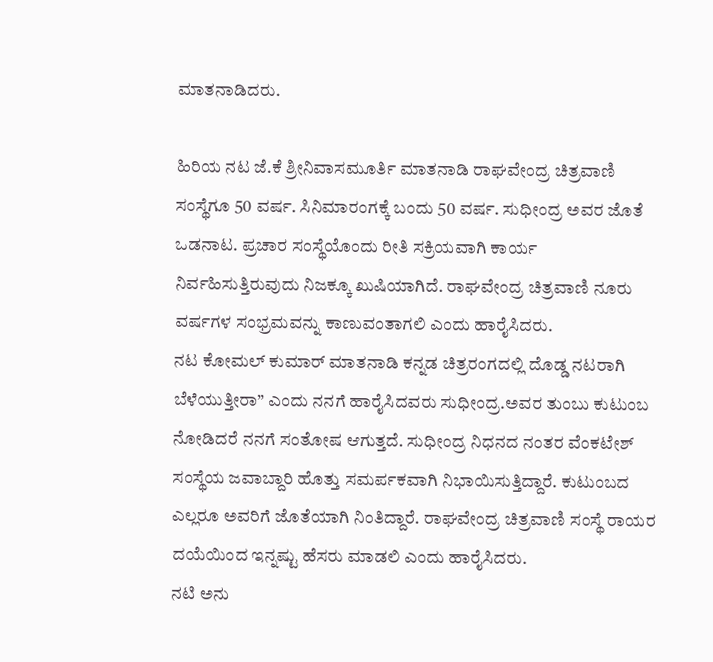ಮಾತನಾಡಿದರು.

ಹಿರಿಯ ನಟ ಜೆ.ಕೆ ಶ್ರೀನಿವಾಸಮೂರ್ತಿ ಮಾತನಾಡಿ ರಾಘವೇಂದ್ರ ಚಿತ್ರವಾಣಿ ಸಂಸ್ಥೆಗೂ 50 ವರ್ಷ. ಸಿನಿಮಾರಂಗಕ್ಕೆ ಬಂದು 50 ವರ್ಷ. ಸುಧೀಂದ್ರ ಅವರ ಜೊತೆ ಒಡನಾಟ. ಪ್ರಚಾರ ಸಂಸ್ಥೆಯೊಂದು ರೀತಿ ಸಕ್ರಿಯವಾಗಿ ಕಾರ್ಯ ನಿರ್ವಹಿಸುತ್ತಿರುವುದು ನಿಜಕ್ಕೂ ಖುಷಿಯಾಗಿದೆ. ರಾಘವೇಂದ್ರ ಚಿತ್ರವಾಣಿ ನೂರು ವರ್ಷಗಳ ಸಂಭ್ರಮವನ್ನು ಕಾಣುವಂತಾಗಲಿ ಎಂದು ಹಾರೈಸಿದರು.
ನಟ ಕೋಮಲ್ ಕುಮಾರ್ ಮಾತನಾಡಿ ಕನ್ನಡ ಚಿತ್ರರಂಗದಲ್ಲಿ ದೊಡ್ಡ ನಟರಾಗಿ ಬೆಳೆಯುತ್ತೀರಾ” ಎಂದು ನನಗೆ ಹಾರೈಸಿದವರು ಸುಧೀಂದ್ರ.ಅವರ ತುಂಬು ಕುಟುಂಬ ನೋಡಿದರೆ ನನಗೆ ಸಂತೋಷ ಆಗುತ್ತದೆ. ಸುಧೀಂದ್ರ ನಿಧನದ ನಂತರ ವೆಂಕಟೇಶ್ ಸಂಸ್ಥೆಯ ಜವಾಬ್ದಾರಿ ಹೊತ್ತು ಸಮರ್ಪಕವಾಗಿ ನಿಭಾಯಿಸುತ್ತಿದ್ದಾರೆ. ಕುಟುಂಬದ ಎಲ್ಲರೂ ಅವರಿಗೆ ಜೊತೆಯಾಗಿ ನಿಂತಿದ್ದಾರೆ. ರಾಘವೇಂದ್ರ ಚಿತ್ರವಾಣಿ ಸಂಸ್ಥೆ ರಾಯರ ದಯೆಯಿಂದ ಇನ್ನಷ್ಟು ಹೆಸರು ಮಾಡಲಿ ಎಂದು ಹಾರೈಸಿದರು.
ನಟಿ ಅನು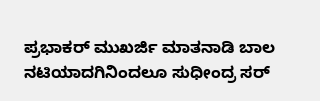ಪ್ರಭಾಕರ್ ಮುಖರ್ಜಿ ಮಾತನಾಡಿ ಬಾಲ ನಟಿಯಾದಗಿನಿಂದಲೂ ಸುಧೀಂದ್ರ ಸರ್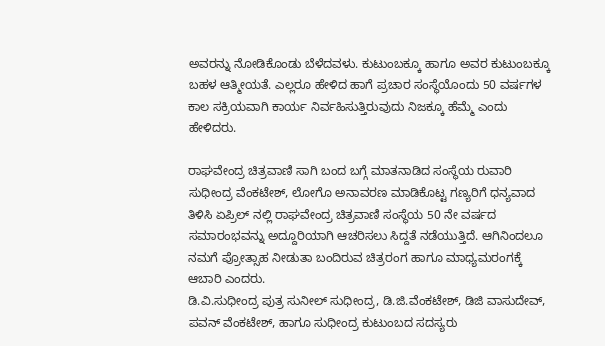ಅವರನ್ನು ನೋಡಿಕೊಂಡು ಬೆಳೆದವಳು. ಕುಟುಂಬಕ್ಕೂ ಹಾಗೂ ಅವರ ಕುಟುಂಬಕ್ಕೂ ಬಹಳ ಆತ್ಮೀಯತೆ. ಎಲ್ಲರೂ ಹೇಳಿದ ಹಾಗೆ ಪ್ರಚಾರ ಸಂಸ್ಥೆಯೊಂದು 50 ವರ್ಷಗಳ ಕಾಲ ಸಕ್ರಿಯವಾಗಿ ಕಾರ್ಯ ನಿರ್ವಹಿಸುತ್ತಿರುವುದು ನಿಜಕ್ಕೂ ಹೆಮ್ಮೆ ಎಂದು ಹೇಳಿದರು.

ರಾಘವೇಂದ್ರ ಚಿತ್ರವಾಣಿ ಸಾಗಿ ಬಂದ ಬಗ್ಗೆ ಮಾತನಾಡಿದ ಸಂಸ್ಥೆಯ ರುವಾರಿ ಸುಧೀಂದ್ರ ವೆಂಕಟೇಶ್, ಲೋಗೊ ಅನಾವರಣ ಮಾಡಿಕೊಟ್ಟ ಗಣ್ಯರಿಗೆ ಧನ್ಯವಾದ ತಿಳಿಸಿ ಏಪ್ರಿಲ್ ನಲ್ಲಿ ರಾಘವೇಂದ್ರ ಚಿತ್ರವಾಣಿ ಸಂಸ್ಥೆಯ 50 ನೇ ವರ್ಷದ ಸಮಾರಂಭವನ್ನು ಅದ್ದೂರಿಯಾಗಿ ಆಚರಿಸಲು ಸಿದ್ದತೆ ನಡೆಯುತ್ತಿದೆ. ಆಗಿನಿಂದಲೂ ನಮಗೆ ಪ್ರೋತ್ಸಾಹ ನೀಡುತಾ ಬಂದಿರುವ ಚಿತ್ರರಂಗ ಹಾಗೂ ಮಾಧ್ಯಮರಂಗಕ್ಕೆ ಆಬಾರಿ ಎಂದರು.
ಡಿ.ವಿ.ಸುಧೀಂದ್ರ ಪುತ್ರ ಸುನೀಲ್ ಸುಧೀಂದ್ರ, ಡಿ.ಜಿ.ವೆಂಕಟೇಶ್, ಡಿಜಿ ವಾಸುದೇವ್, ಪವನ್ ವೆಂಕಟೇಶ್, ಹಾಗೂ ಸುಧೀಂದ್ರ ಕುಟುಂಬದ ಸದಸ್ಯರು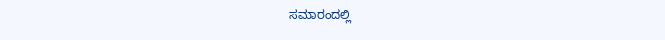ಸಮಾರಂದಲ್ಲಿ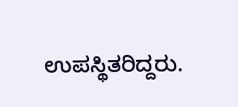ಉಪಸ್ಥಿತರಿದ್ದರು.